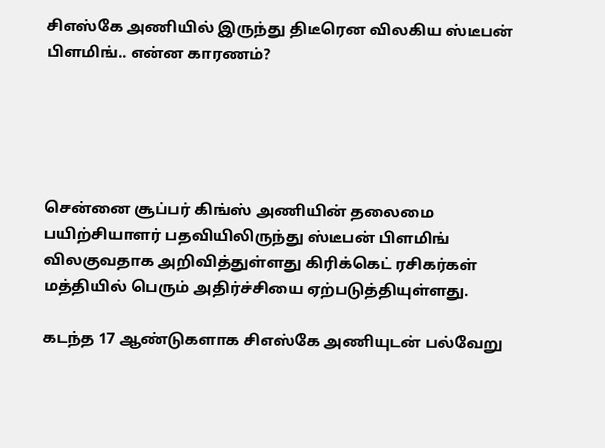சிஎஸ்கே அணியில் இருந்து திடீரென விலகிய ஸ்டீபன் பிளமிங்.. என்ன காரணம்?





சென்னை சூப்பர் கிங்ஸ் அணியின் தலைமை பயிற்சியாளர் பதவியிலிருந்து ஸ்டீபன் பிளமிங் விலகுவதாக அறிவித்துள்ளது கிரிக்கெட் ரசிகர்கள் மத்தியில் பெரும் அதிர்ச்சியை ஏற்படுத்தியுள்ளது.

கடந்த 17 ஆண்டுகளாக சிஎஸ்கே அணியுடன் பல்வேறு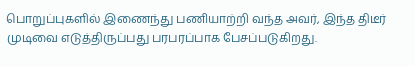பொறுப்புகளில் இணைந்து பணியாற்றி வந்த அவர், இந்த திடீர் முடிவை எடுத்திருப்பது பரபரப்பாக பேசப்படுகிறது.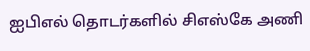ஐபிஎல் தொடர்களில் சிஎஸ்கே அணி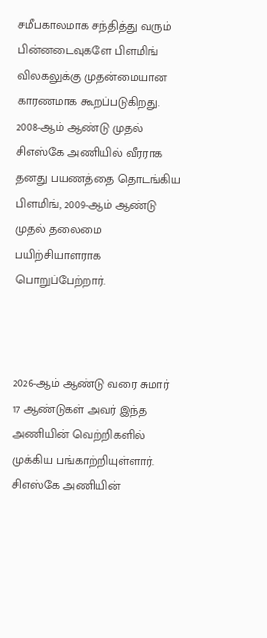சமீபகாலமாக சந்தித்து வரும் பின்னடைவுகளே பிளமிங் விலகலுக்கு முதன்மையான காரணமாக கூறப்படுகிறது. 2008-ஆம் ஆண்டு முதல் சிஎஸ்கே அணியில் வீரராக தனது பயணத்தை தொடங்கிய பிளமிங், 2009-ஆம் ஆண்டு முதல் தலைமை பயிற்சியாளராக பொறுப்பேற்றார்.



2026-ஆம் ஆண்டு வரை சுமார் 17 ஆண்டுகள் அவர் இந்த அணியின் வெற்றிகளில் முக்கிய பங்காற்றியுள்ளார். சிஎஸ்கே அணியின்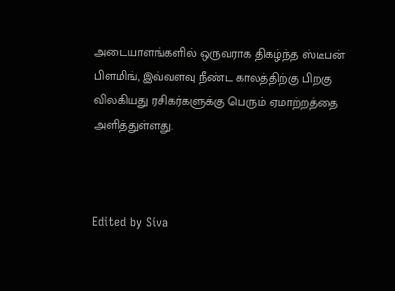அடையாளங்களில் ஒருவராக திகழ்ந்த ஸ்டீபன் பிளமிங், இவ்வளவு நீண்ட காலத்திற்கு பிறகு விலகியது ரசிகர்களுக்கு பெரும் ஏமாற்றத்தை அளித்துள்ளது.



Edited by Siva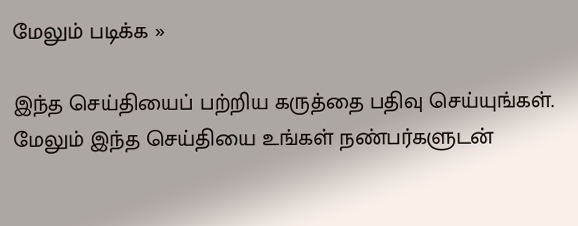மேலும் படிக்க »

இந்த செய்தியைப் பற்றிய கருத்தை பதிவு செய்யுங்கள். மேலும் இந்த செய்தியை உங்கள் நண்பர்களுடன்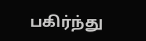பகிர்ந்து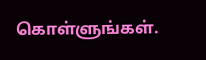கொள்ளுங்கள்.